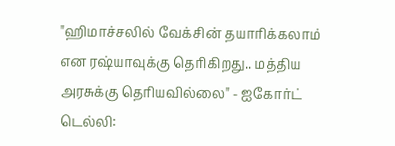"ஹிமாச்சலில் வேக்சின் தயாரிக்கலாம் என ரஷ்யாவுக்கு தெரிகிறது.. மத்திய அரசுக்கு தெரியவில்லை" - ஐகோர்ட்
டெல்லி: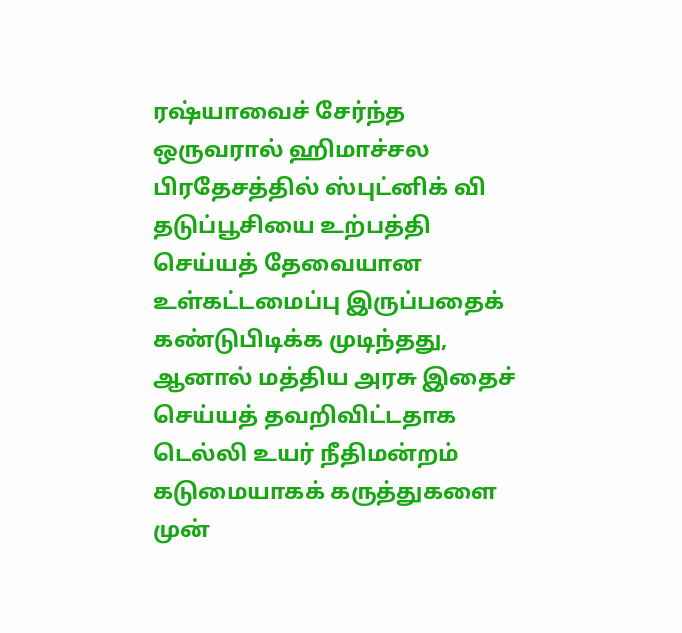ரஷ்யாவைச் சேர்ந்த ஒருவரால் ஹிமாச்சல பிரதேசத்தில் ஸ்புட்னிக் வி தடுப்பூசியை உற்பத்தி செய்யத் தேவையான உள்கட்டமைப்பு இருப்பதைக் கண்டுபிடிக்க முடிந்தது, ஆனால் மத்திய அரசு இதைச் செய்யத் தவறிவிட்டதாக டெல்லி உயர் நீதிமன்றம் கடுமையாகக் கருத்துகளை முன்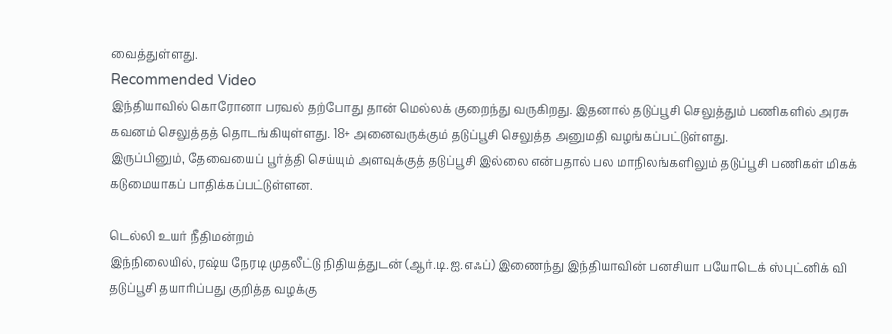வைத்துள்ளது.
Recommended Video
இந்தியாவில் கொரோனா பரவல் தற்போது தான் மெல்லக் குறைந்து வருகிறது. இதனால் தடுப்பூசி செலுத்தும் பணிகளில் அரசு கவனம் செலுத்தத் தொடங்கியுள்ளது. 18+ அனைவருக்கும் தடுப்பூசி செலுத்த அனுமதி வழங்கப்பட்டுள்ளது.
இருப்பினும், தேவையைப் பூர்த்தி செய்யும் அளவுக்குத் தடுப்பூசி இல்லை என்பதால் பல மாநிலங்களிலும் தடுப்பூசி பணிகள் மிகக் கடுமையாகப் பாதிக்கப்பட்டுள்ளன.

டெல்லி உயர் நீதிமன்றம்
இந்நிலையில், ரஷ்ய நேரடி முதலீட்டு நிதியத்துடன் (ஆர்.டி.ஐ.எஃப்) இணைந்து இந்தியாவின் பனசியா பயோடெக் ஸ்புட்னிக் வி தடுப்பூசி தயாரிப்பது குறித்த வழக்கு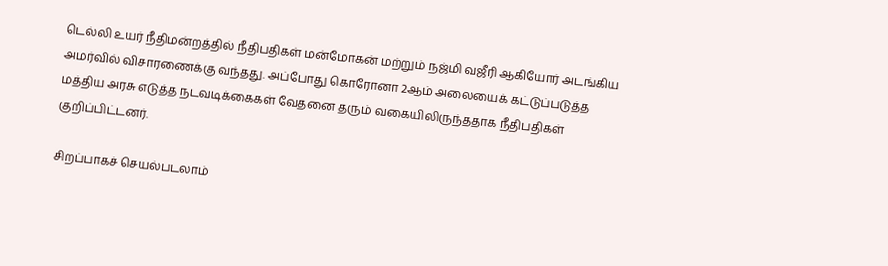டெல்லி உயர் நீதிமன்றத்தில் நீதிபதிகள் மன்மோகன் மற்றும் நஜ்மி வஜீரி ஆகியோர் அடங்கிய அமர்வில் விசாரணைக்கு வந்தது. அப்போது கொரோனா 2ஆம் அலையைக் கட்டுப்படுத்த மத்திய அரசு எடுத்த நடவடிக்கைகள் வேதனை தரும் வகையிலிருந்ததாக நீதிபதிகள் குறிப்பிட்டனர்.

சிறப்பாகச் செயல்படலாம்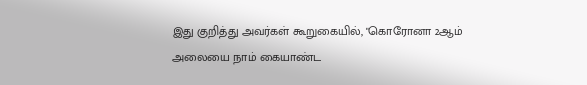இது குறித்து அவர்கள் கூறுகையில், "கொரோனா 2ஆம் அலையை நாம் கையாண்ட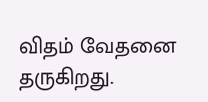விதம் வேதனை தருகிறது.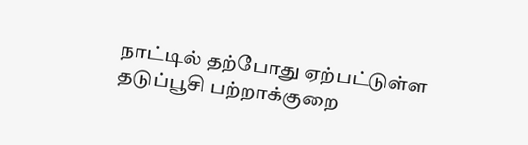நாட்டில் தற்போது ஏற்பட்டுள்ள தடுப்பூசி பற்றாக்குறை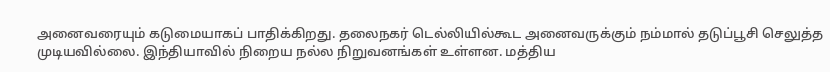அனைவரையும் கடுமையாகப் பாதிக்கிறது. தலைநகர் டெல்லியில்கூட அனைவருக்கும் நம்மால் தடுப்பூசி செலுத்த முடியவில்லை. இந்தியாவில் நிறைய நல்ல நிறுவனங்கள் உள்ளன. மத்திய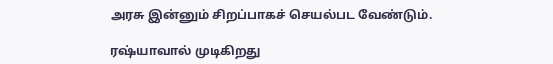அரசு இன்னும் சிறப்பாகச் செயல்பட வேண்டும்.

ரஷ்யாவால் முடிகிறது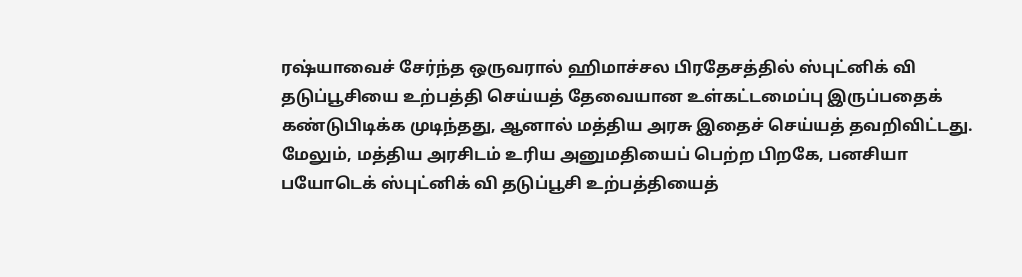ரஷ்யாவைச் சேர்ந்த ஒருவரால் ஹிமாச்சல பிரதேசத்தில் ஸ்புட்னிக் வி தடுப்பூசியை உற்பத்தி செய்யத் தேவையான உள்கட்டமைப்பு இருப்பதைக் கண்டுபிடிக்க முடிந்தது, ஆனால் மத்திய அரசு இதைச் செய்யத் தவறிவிட்டது. மேலும், மத்திய அரசிடம் உரிய அனுமதியைப் பெற்ற பிறகே, பனசியா பயோடெக் ஸ்புட்னிக் வி தடுப்பூசி உற்பத்தியைத்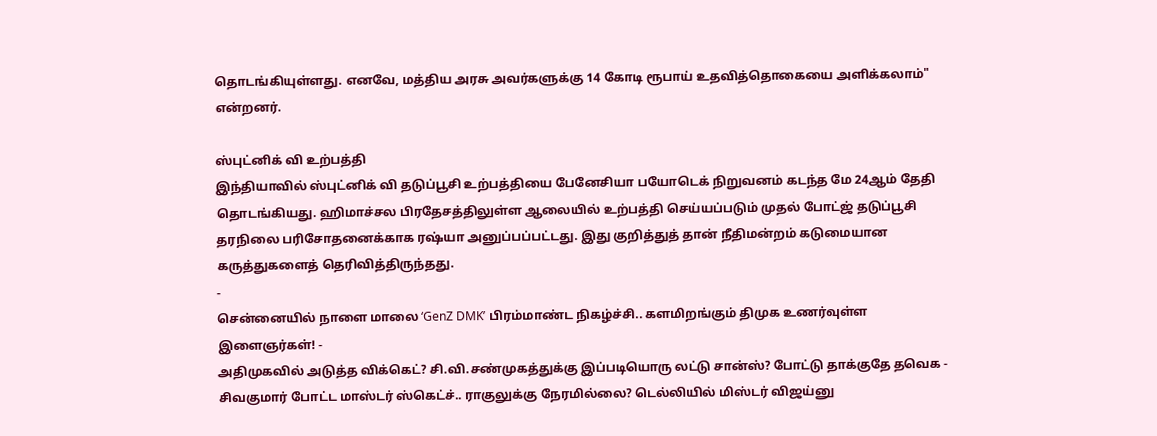தொடங்கியுள்ளது. எனவே, மத்திய அரசு அவர்களுக்கு 14 கோடி ரூபாய் உதவித்தொகையை அளிக்கலாம்" என்றனர்.

ஸ்புட்னிக் வி உற்பத்தி
இந்தியாவில் ஸ்புட்னிக் வி தடுப்பூசி உற்பத்தியை பேனேசியா பயோடெக் நிறுவனம் கடந்த மே 24ஆம் தேதி தொடங்கியது. ஹிமாச்சல பிரதேசத்திலுள்ள ஆலையில் உற்பத்தி செய்யப்படும் முதல் போட்ஜ் தடுப்பூசி தரநிலை பரிசோதனைக்காக ரஷ்யா அனுப்பப்பட்டது. இது குறித்துத் தான் நீதிமன்றம் கடுமையான கருத்துகளைத் தெரிவித்திருந்தது.
-
சென்னையில் நாளை மாலை ‘GenZ DMK’ பிரம்மாண்ட நிகழ்ச்சி.. களமிறங்கும் திமுக உணர்வுள்ள இளைஞர்கள்! -
அதிமுகவில் அடுத்த விக்கெட்? சி.வி.சண்முகத்துக்கு இப்படியொரு லட்டு சான்ஸ்? போட்டு தாக்குதே தவெக -
சிவகுமார் போட்ட மாஸ்டர் ஸ்கெட்ச்.. ராகுலுக்கு நேரமில்லை? டெல்லியில் மிஸ்டர் விஜய்னு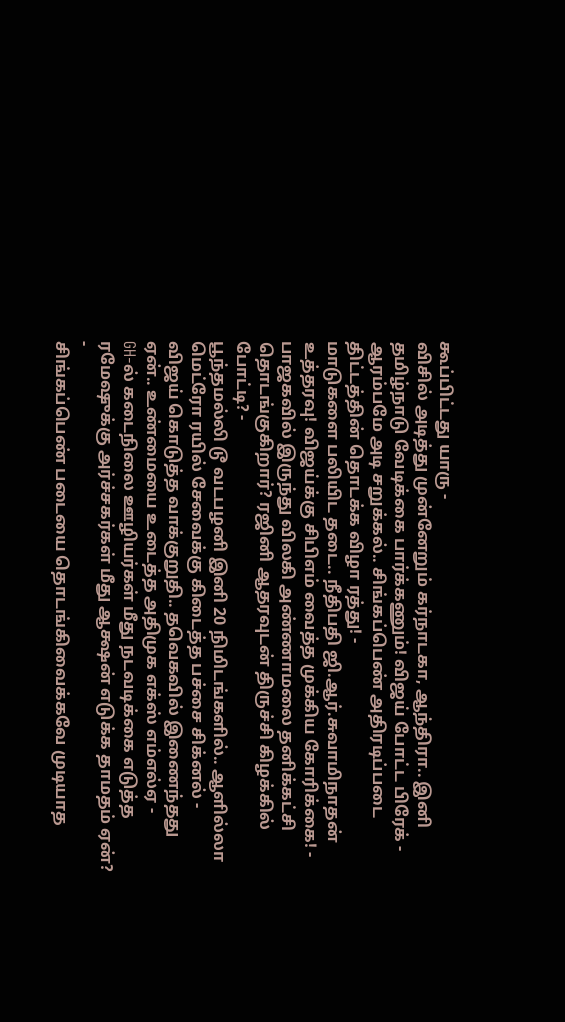கூப்பிட்டது யாரு -
விசில் அடித்து முன்னேறும் கர்நாடகா, ஆந்திரா.. இனி தமிழ்நாடு வேடிக்கை பார்க்கணும்! விஜய் போட்ட பிரேக் -
ஆரம்பமே அடி சறுக்கல்.. சிங்கப்பெண் அதிரடிப்படை திட்டத்தின் தொடக்க விழா ரத்து! -
மாடுகளை பலியிட தடை.. நீதிபதி ஜி.ஆர்.சுவாமிநாதன் உத்தரவு! விஜய்க்கு சிபிஎம் வைத்த முக்கிய கோரிக்கை! -
பாஜகவில் இருந்து விலகி அண்ணாமலை தனிக்கட்சி தொடங்குகிறார்? ரஜினி ஆதரவுடன் திருச்சி கிழக்கில் போட்டி? -
பூந்தமல்லி டூ வடபழனி இனி 20 நிமிடங்களில்.. ஆளில்லா மெட்ரோ ரயில் சேவைக்கு கிடைத்த பச்சை சிக்னல் -
விஜய் கொடுத்த வாக்குறுதி.. தவெகவில் இணைந்தது ஏன்.. உண்மையை உடைத்த அதிமுக எக்ஸ் எம்எல்ஏ -
GH-ல் கடைநிலை ஊழியர்கள் மீது நடவடிக்கை எடுத்த ரமேஷுக்கு அர்ச்சகர்கள் மீது ஆக்ஷன் எடுக்க தாமதம் ஏன்? -
சிங்கப்பெண் படையை தொடங்கிவைக்கவே முடியாத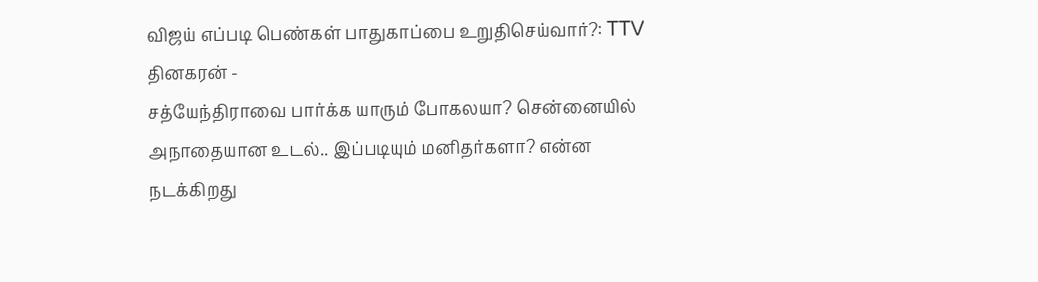விஜய் எப்படி பெண்கள் பாதுகாப்பை உறுதிசெய்வார்?: TTV தினகரன் -
சத்யேந்திராவை பார்க்க யாரும் போகலயா? சென்னையில் அநாதையான உடல்.. இப்படியும் மனிதர்களா? என்ன நடக்கிறது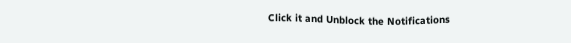Click it and Unblock the Notifications